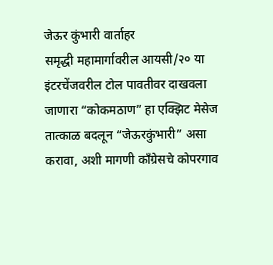जेऊर कुंभारी वार्ताहर
समृद्धी महामार्गावरील आयसी/२० या इंटरचेंजवरील टोल पावतीवर दाखवला जाणारा “कोकमठाण” हा एक्झिट मेसेज तात्काळ बदलून “जेऊरकुंभारी” असा करावा, अशी मागणी काँग्रेसचे कोपरगाव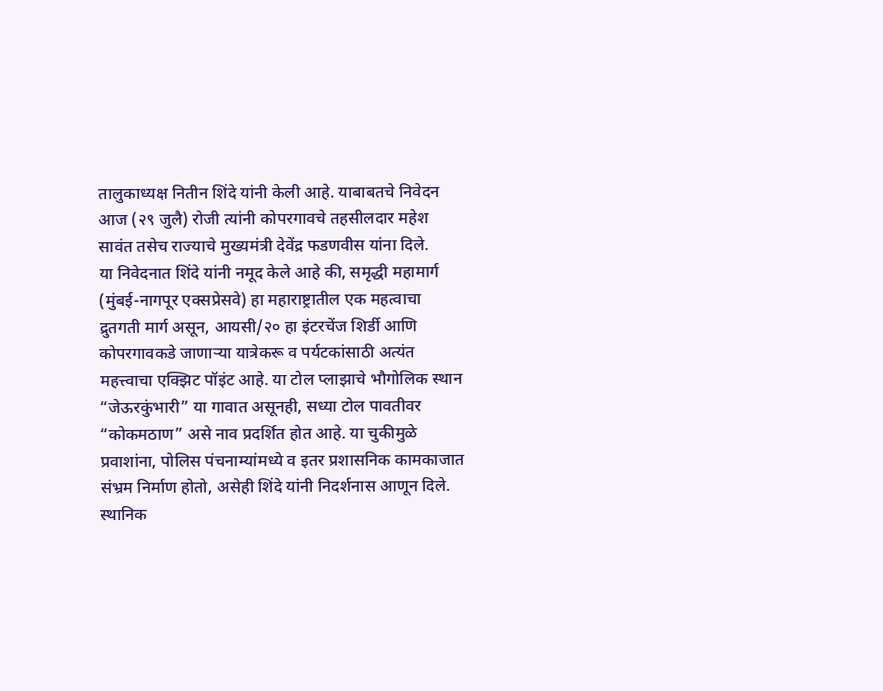तालुकाध्यक्ष नितीन शिंदे यांनी केली आहे. याबाबतचे निवेदन आज (२९ जुलै) रोजी त्यांनी कोपरगावचे तहसीलदार महेश सावंत तसेच राज्याचे मुख्यमंत्री देवेंद्र फडणवीस यांना दिले.
या निवेदनात शिंदे यांनी नमूद केले आहे की, समृद्धी महामार्ग (मुंबई-नागपूर एक्सप्रेसवे) हा महाराष्ट्रातील एक महत्वाचा द्रुतगती मार्ग असून, आयसी/२० हा इंटरचेंज शिर्डी आणि कोपरगावकडे जाणाऱ्या यात्रेकरू व पर्यटकांसाठी अत्यंत महत्त्वाचा एक्झिट पॉइंट आहे. या टोल प्लाझाचे भौगोलिक स्थान “जेऊरकुंभारी” या गावात असूनही, सध्या टोल पावतीवर “कोकमठाण” असे नाव प्रदर्शित होत आहे. या चुकीमुळे प्रवाशांना, पोलिस पंचनाम्यांमध्ये व इतर प्रशासनिक कामकाजात संभ्रम निर्माण होतो, असेही शिंदे यांनी निदर्शनास आणून दिले. स्थानिक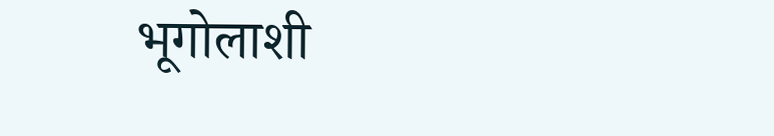भूगोलाशी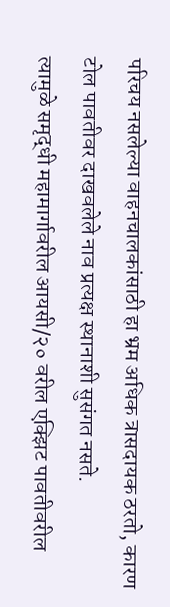परिचय नसलेल्या वाहनचालकांसाठी हा भ्रम अधिक त्रासदायक ठरतो, कारण टोल पावतीवर दाखवलेले नाव प्रत्यक्ष स्थानाशी सुसंगत नसते.
त्यामुळे समृद्धी महामार्गावरील आयसी/२० वरील एक्झिट पावतीवरील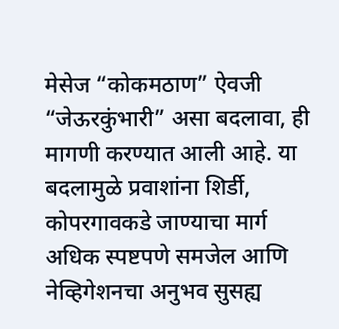मेसेज “कोकमठाण” ऐवजी “जेऊरकुंभारी” असा बदलावा, ही मागणी करण्यात आली आहे. या बदलामुळे प्रवाशांना शिर्डी, कोपरगावकडे जाण्याचा मार्ग अधिक स्पष्टपणे समजेल आणि नेव्हिगेशनचा अनुभव सुसह्य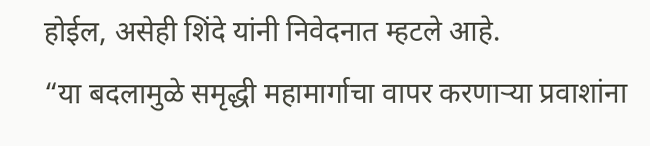होईल, असेही शिंदे यांनी निवेदनात म्हटले आहे.
“या बदलामुळे समृद्धी महामार्गाचा वापर करणाऱ्या प्रवाशांना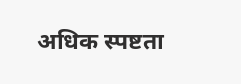अधिक स्पष्टता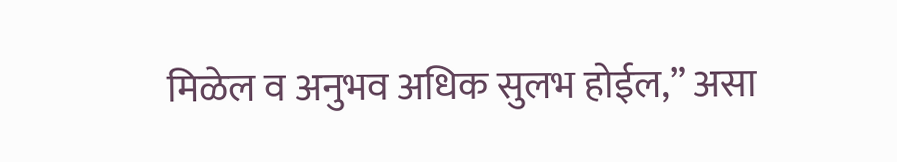मिळेल व अनुभव अधिक सुलभ होईल,” असा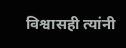विश्वासही त्यांनी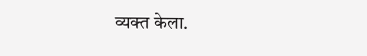व्यक्त केला.